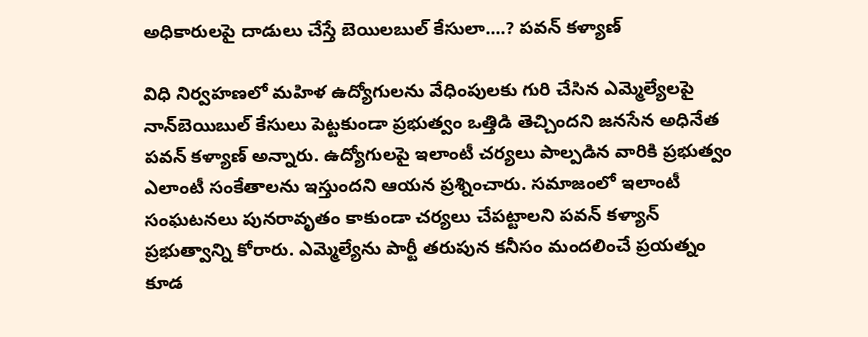అధికారులపై దాడులు చేస్తే బెయిలబుల్ కేసులా....? పవన్‌ కళ్యాణ్

విధి నిర్వహణలో మహిళ ఉద్యోగులను వేధింపులకు గురి చేసిన ఎమ్మెల్యేలపై నాన్‌బెయిబుల్ కేసులు పెట్టకుండా ప్రభుత్వం ఒత్తిడి తెచ్చిందని జనసేన అధినేత పవన్ కళ్యాణ్ అన్నారు. ఉద్యోగులపై ఇలాంటీ చర్యలు పాల్పడిన వారికి ప్రభుత్వం ఎలాంటీ సంకేతాలను ఇస్తుందని ఆయన ప్రశ్నించారు. సమాజంలో ఇలాంటీ సంఘటనలు పునరావృతం కాకుండా చర్యలు చేపట్టాలని పవన్ కళ్యాన్ ప్రభుత్వాన్ని కోరారు. ఎమ్మెల్యేను పార్టీ తరుపున కనీసం మందలించే ప్రయత్నం కూడ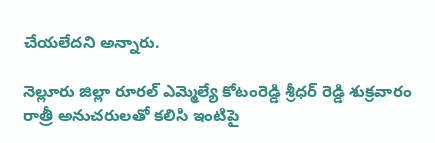చేయలేదని అన్నారు.

నెల్లూరు జిల్లా రూరల్ ఎమ్మెల్యే కోటంరెడ్డి శ్రీధర్ రెడ్డి శుక్రవారం రాత్రీ అనుచరులతో కలిసి ఇంటిపై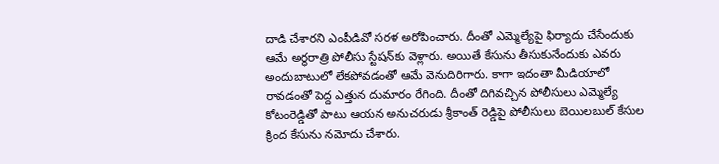దాడి చేశారని ఎంపీడివో సరళ అరోపించారు. దీంతో ఎమ్మెల్యేపై ఫిర్యాదు చేసేందుకు ఆమే అర్థరాత్రి పోలీసు స్టేషన్‌కు వెళ్లారు. అయితే కేసును తీసుకునేందుకు ఎవరు అందుబాటులో లేకపోవడంతో ఆమే వెనుదిరిగారు. కాగా ఇదంతా మీడియాలో రావడంతో పెద్ద ఎత్తున దుమారం రేగింది. దీంతో దిగివచ్చిన పోలీసులు ఎమ్మెల్యే కోటంరెడ్డితో పాటు ఆయన అనుచరుడు శ్రీకాంత్ రెడ్డిపై పోలీసులు బెయిలబుల్ కేసుల క్రింద కేసును నమోదు చేశారు.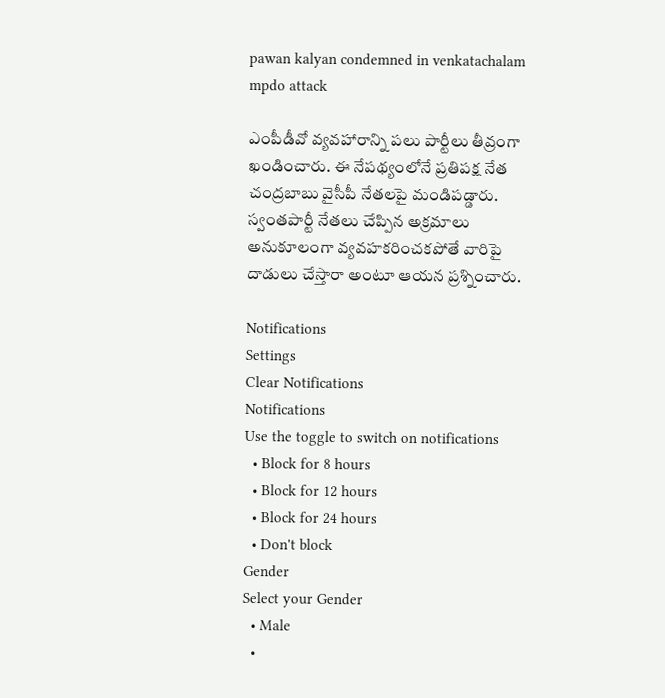pawan kalyan condemned in venkatachalam mpdo attack

ఎంపీడీవో వ్యవహారాన్ని పలు పార్టీలు తీవ్రంగా ఖండించారు. ఈ నేపథ్యంలోనే ప్రతిపక్ష నేత చంద్రబాబు వైసీపీ నేతలపై మండిపడ్డారు. స్వంతపార్టీ నేతలు చేప్పిన అక్రమాలు అనుకూలంగా వ్యవహకరించకపోతే వారిపై దాడులు చేస్తారా అంటూ ఆయన ప్రశ్నించారు.

Notifications
Settings
Clear Notifications
Notifications
Use the toggle to switch on notifications
  • Block for 8 hours
  • Block for 12 hours
  • Block for 24 hours
  • Don't block
Gender
Select your Gender
  • Male
  •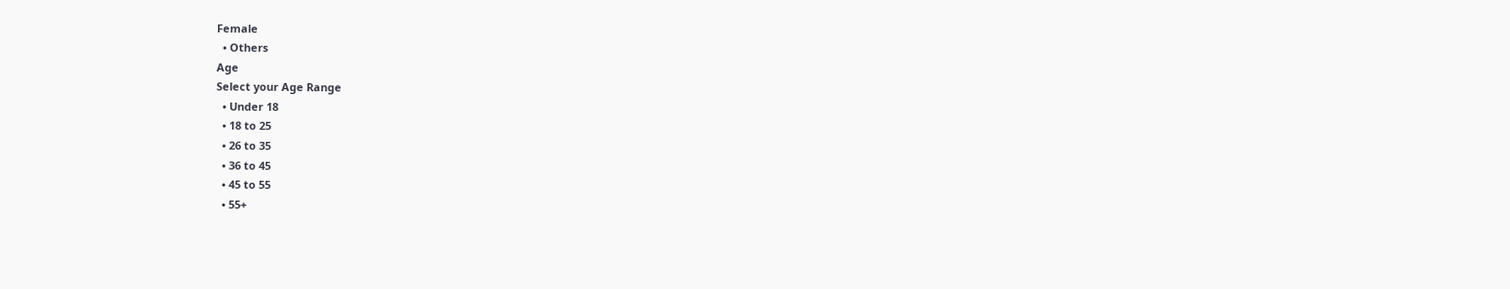Female
  • Others
Age
Select your Age Range
  • Under 18
  • 18 to 25
  • 26 to 35
  • 36 to 45
  • 45 to 55
  • 55+